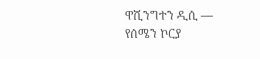ዋሺንግተን ዲሲ —
የሰሜን ኮርያ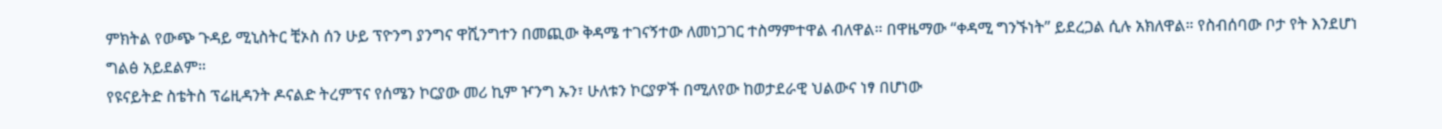ምክትል የውጭ ጉዳይ ሚኒስትር ቺኦስ ሰን ሁይ ፕዮንግ ያንግና ዋሺንግተን በመጪው ቅዳሜ ተገናኝተው ለመነጋገር ተስማምተዋል ብለዋል። በዋዜማው “ቀዳሚ ግንኙነት” ይደረጋል ሲሉ አክለዋል። የስብሰባው ቦታ የት እንደሆነ ግልፅ አይደልም።
የዩናይትድ ስቴትስ ፕሬዚዳንት ዶናልድ ትረምፕና የሰሜን ኮርያው መሪ ኪም ዦንግ ኡን፣ ሁለቱን ኮርያዎች በሚለየው ከወታደራዊ ህልውና ነፃ በሆነው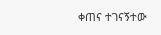ቀጠና ተገናኝተው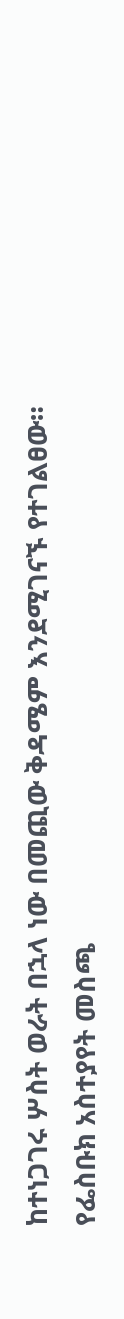ከተነጋገሩ ሦስት ወራት በኋላ ነው በመጪው ቅዳሜም እንደሚገናኙ የተገልፀው።
የፌስቡክ አስተያየት መስጫ